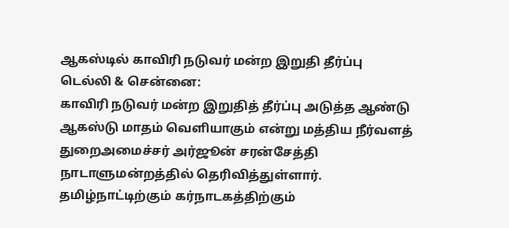ஆகஸ்டில் காவிரி நடுவர் மன்ற இறுதி தீர்ப்பு
டெல்லி & சென்னை:
காவிரி நடுவர் மன்ற இறுதித் தீர்ப்பு அடுத்த ஆண்டு ஆகஸ்டு மாதம் வெளியாகும் என்று மத்திய நீர்வளத் துறைஅமைச்சர் அர்ஜூன் சரன்சேத்தி நாடாளுமன்றத்தில் தெரிவித்துள்ளார்.
தமிழ்நாட்டிற்கும் கர்நாடகத்திற்கும்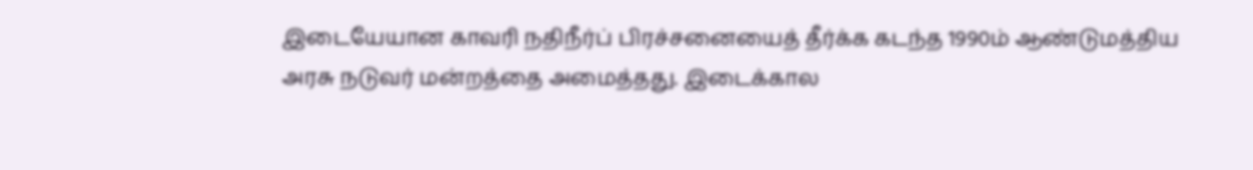இடையேயான காவரி நதிநீர்ப் பிரச்சனையைத் தீர்க்க கடந்த 1990ம் ஆண்டுமத்திய அரசு நடுவர் மன்றத்தை அமைத்தது. இடைக்கால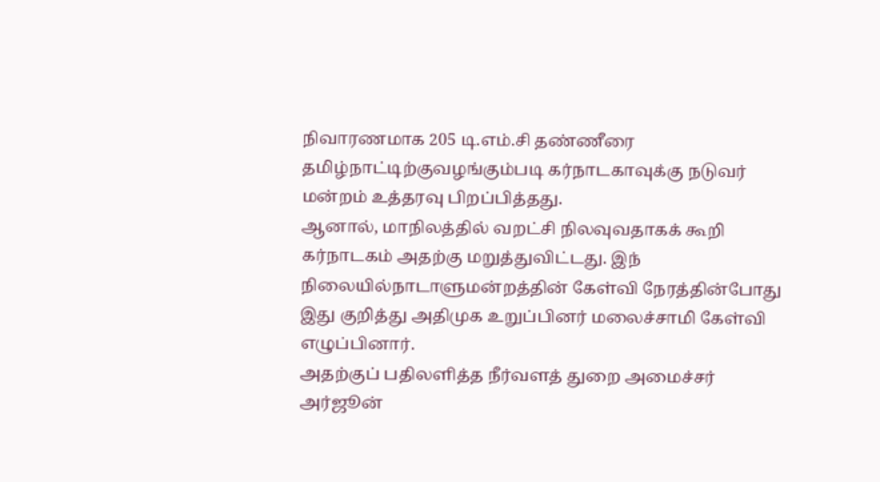நிவாரணமாக 205 டி.எம்.சி தண்ணீரை தமிழ்நாட்டிற்குவழங்கும்படி கர்நாடகாவுக்கு நடுவர் மன்றம் உத்தரவு பிறப்பித்தது.
ஆனால், மாநிலத்தில் வறட்சி நிலவுவதாகக் கூறி கர்நாடகம் அதற்கு மறுத்துவிட்டது. இந் நிலையில்நாடாளுமன்றத்தின் கேள்வி நேரத்தின்போது இது குறித்து அதிமுக உறுப்பினர் மலைச்சாமி கேள்வி எழுப்பினார்.
அதற்குப் பதிலளித்த நீர்வளத் துறை அமைச்சர் அர்ஜூன்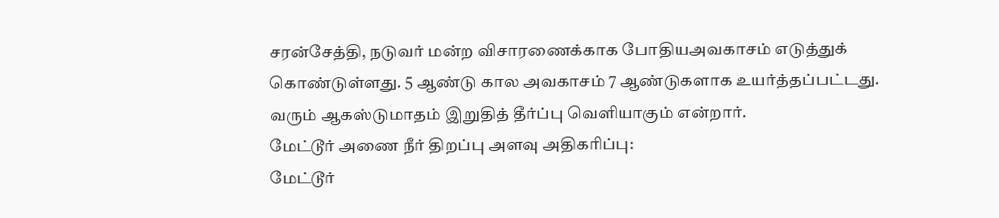சரன்சேத்தி, நடுவர் மன்ற விசாரணைக்காக போதியஅவகாசம் எடுத்துக் கொண்டுள்ளது. 5 ஆண்டு கால அவகாசம் 7 ஆண்டுகளாக உயர்த்தப்பட்டது. வரும் ஆகஸ்டுமாதம் இறுதித் தீர்ப்பு வெளியாகும் என்றார்.
மேட்டூர் அணை நீர் திறப்பு அளவு அதிகரிப்பு:
மேட்டூர்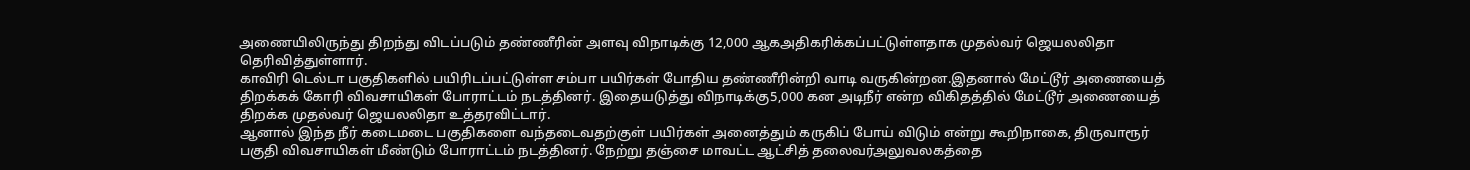அணையிலிருந்து திறந்து விடப்படும் தண்ணீரின் அளவு விநாடிக்கு 12,000 ஆகஅதிகரிக்கப்பட்டுள்ளதாக முதல்வர் ஜெயலலிதா தெரிவித்துள்ளார்.
காவிரி டெல்டா பகுதிகளில் பயிரிடப்பட்டுள்ள சம்பா பயிர்கள் போதிய தண்ணீரின்றி வாடி வருகின்றன.இதனால் மேட்டூர் அணையைத் திறக்கக் கோரி விவசாயிகள் போராட்டம் நடத்தினர். இதையடுத்து விநாடிக்கு5,000 கன அடிநீர் என்ற விகிதத்தில் மேட்டூர் அணையைத் திறக்க முதல்வர் ஜெயலலிதா உத்தரவிட்டார்.
ஆனால் இந்த நீர் கடைமடை பகுதிகளை வந்தடைவதற்குள் பயிர்கள் அனைத்தும் கருகிப் போய் விடும் என்று கூறிநாகை, திருவாரூர் பகுதி விவசாயிகள் மீண்டும் போராட்டம் நடத்தினர். நேற்று தஞ்சை மாவட்ட ஆட்சித் தலைவர்அலுவலகத்தை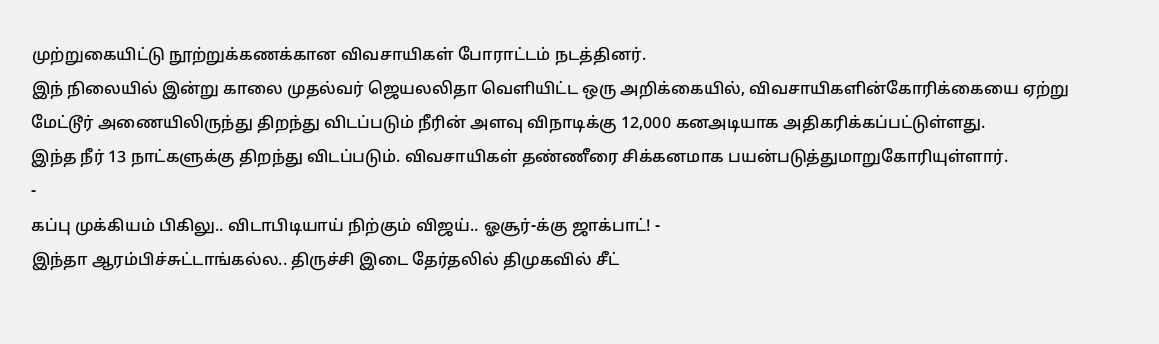முற்றுகையிட்டு நூற்றுக்கணக்கான விவசாயிகள் போராட்டம் நடத்தினர்.
இந் நிலையில் இன்று காலை முதல்வர் ஜெயலலிதா வெளியிட்ட ஒரு அறிக்கையில், விவசாயிகளின்கோரிக்கையை ஏற்று மேட்டூர் அணையிலிருந்து திறந்து விடப்படும் நீரின் அளவு விநாடிக்கு 12,000 கனஅடியாக அதிகரிக்கப்பட்டுள்ளது.
இந்த நீர் 13 நாட்களுக்கு திறந்து விடப்படும். விவசாயிகள் தண்ணீரை சிக்கனமாக பயன்படுத்துமாறுகோரியுள்ளார்.
-
கப்பு முக்கியம் பிகிலு.. விடாபிடியாய் நிற்கும் விஜய்.. ஓசூர்-க்கு ஜாக்பாட்! -
இந்தா ஆரம்பிச்சுட்டாங்கல்ல.. திருச்சி இடை தேர்தலில் திமுகவில் சீட்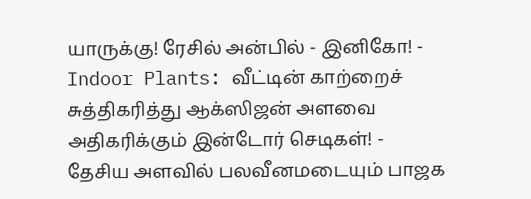யாருக்கு! ரேசில் அன்பில் - இனிகோ! -
Indoor Plants: வீட்டின் காற்றைச் சுத்திகரித்து ஆக்ஸிஜன் அளவை அதிகரிக்கும் இன்டோர் செடிகள்! -
தேசிய அளவில் பலவீனமடையும் பாஜக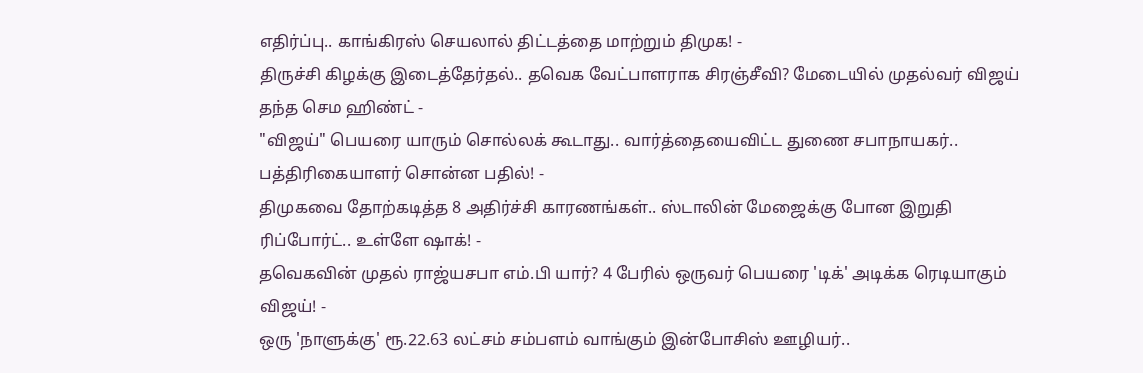எதிர்ப்பு.. காங்கிரஸ் செயலால் திட்டத்தை மாற்றும் திமுக! -
திருச்சி கிழக்கு இடைத்தேர்தல்.. தவெக வேட்பாளராக சிரஞ்சீவி? மேடையில் முதல்வர் விஜய் தந்த செம ஹிண்ட் -
"விஜய்" பெயரை யாரும் சொல்லக் கூடாது.. வார்த்தையைவிட்ட துணை சபாநாயகர்.. பத்திரிகையாளர் சொன்ன பதில்! -
திமுகவை தோற்கடித்த 8 அதிர்ச்சி காரணங்கள்.. ஸ்டாலின் மேஜைக்கு போன இறுதி ரிப்போர்ட்.. உள்ளே ஷாக்! -
தவெகவின் முதல் ராஜ்யசபா எம்.பி யார்? 4 பேரில் ஒருவர் பெயரை 'டிக்' அடிக்க ரெடியாகும் விஜய்! -
ஒரு 'நாளுக்கு' ரூ.22.63 லட்சம் சம்பளம் வாங்கும் இன்போசிஸ் ஊழியர்..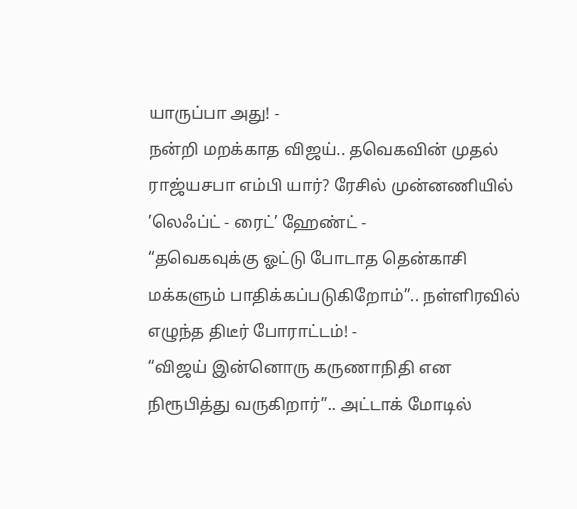யாருப்பா அது! -
நன்றி மறக்காத விஜய்.. தவெகவின் முதல் ராஜ்யசபா எம்பி யார்? ரேசில் முன்னணியில் ’லெஃப்ட் - ரைட்’ ஹேண்ட் -
“தவெகவுக்கு ஓட்டு போடாத தென்காசி மக்களும் பாதிக்கப்படுகிறோம்”.. நள்ளிரவில் எழுந்த திடீர் போராட்டம்! -
“விஜய் இன்னொரு கருணாநிதி என நிரூபித்து வருகிறார்”.. அட்டாக் மோடில்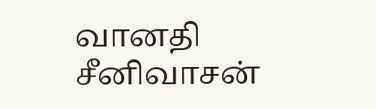வானதி சீனிவாசன்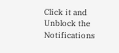Click it and Unblock the Notifications